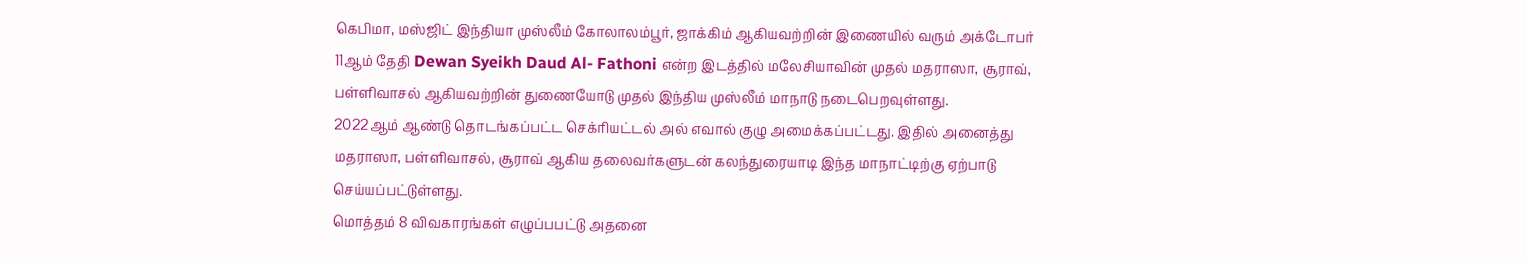கெபிமா, மஸ்ஜிட் இந்தியா முஸ்லீம் கோலாலம்பூர், ஜாக்கிம் ஆகியவற்றின் இணையில் வரும் அக்டோபர் 11ஆம் தேதி Dewan Syeikh Daud Al- Fathoni என்ற இடத்தில் மலேசியாவின் முதல் மதராஸா, சூராவ், பள்ளிவாசல் ஆகியவற்றின் துணையோடு முதல் இந்திய முஸ்லீம் மாநாடு நடைபெறவுள்ளது.
2022ஆம் ஆண்டு தொடங்கப்பட்ட செக்ரியட்டல் அல் எவால் குழு அமைக்கப்பட்டது. இதில் அனைத்து மதராஸா, பள்ளிவாசல், சூராவ் ஆகிய தலைவர்களுடன் கலந்துரையாடி இந்த மாநாட்டிற்கு ஏற்பாடு செய்யப்பட்டுள்ளது.
மொத்தம் 8 விவகாரங்கள் எழுப்பபட்டு அதனை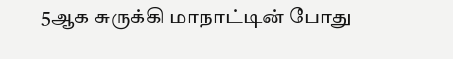5ஆக சுருக்கி மாநாட்டின் போது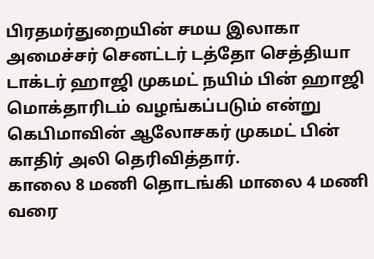பிரதமர்துறையின் சமய இலாகா அமைச்சர் செனட்டர் டத்தோ செத்தியா டாக்டர் ஹாஜி முகமட் நயிம் பின் ஹாஜி மொக்தாரிடம் வழங்கப்படும் என்று கெபிமாவின் ஆலோசகர் முகமட் பின் காதிர் அலி தெரிவித்தார்.
காலை 8 மணி தொடங்கி மாலை 4 மணி வரை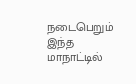நடைபெறும் இந்த மாநாட்டில்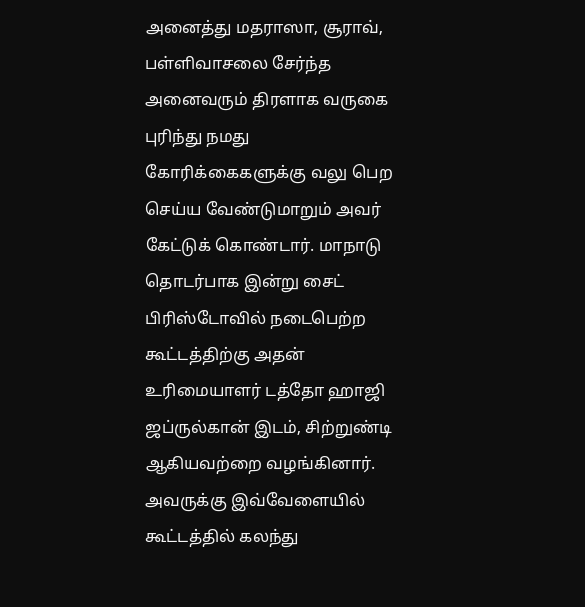அனைத்து மதராஸா, சூராவ், பள்ளிவாசலை சேர்ந்த அனைவரும் திரளாக வருகை புரிந்து நமது கோரிக்கைகளுக்கு வலு பெற செய்ய வேண்டுமாறும் அவர் கேட்டுக் கொண்டார். மாநாடு தொடர்பாக இன்று சைட் பிரிஸ்டோவில் நடைபெற்ற கூட்டத்திற்கு அதன் உரிமையாளர் டத்தோ ஹாஜி ஜப்ருல்கான் இடம், சிற்றுண்டி ஆகியவற்றை வழங்கினார். அவருக்கு இவ்வேளையில் கூட்டத்தில் கலந்து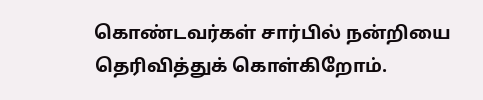கொண்டவர்கள் சார்பில் நன்றியை தெரிவித்துக் கொள்கிறோம்.